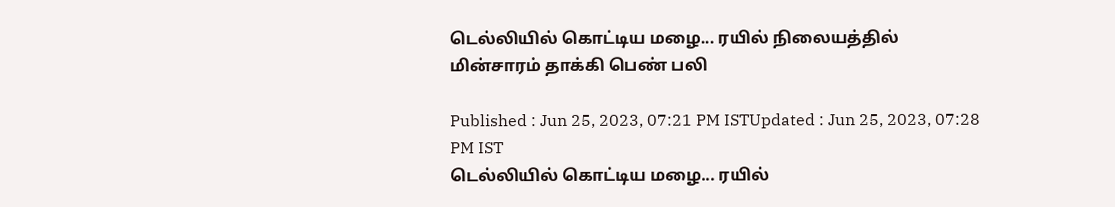டெல்லியில் கொட்டிய மழை... ரயில் நிலையத்தில் மின்சாரம் தாக்கி பெண் பலி

Published : Jun 25, 2023, 07:21 PM ISTUpdated : Jun 25, 2023, 07:28 PM IST
டெல்லியில் கொட்டிய மழை... ரயில்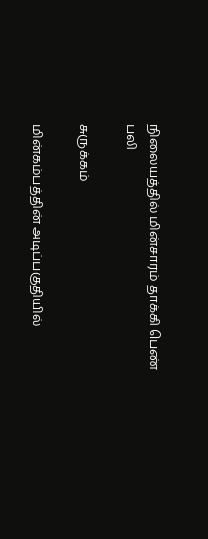நிலையத்தில் மின்சாரம் தாக்கி பெண் பலி

சுருக்கம்

மின்கம்பத்தின் அடிப்பகுதியில்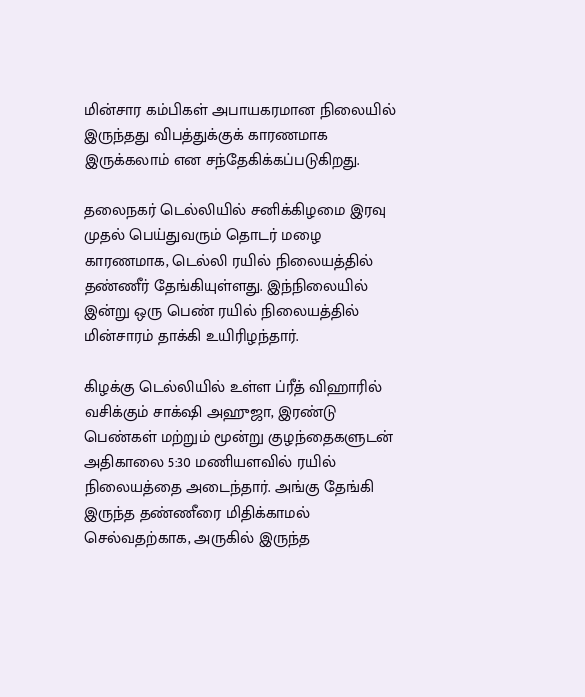மின்சார கம்பிகள் அபாயகரமான நிலையில் இருந்தது விபத்துக்குக் காரணமாக இருக்கலாம் என சந்தேகிக்கப்படுகிறது.

தலைநகர் டெல்லியில் சனிக்கிழமை இரவு முதல் பெய்துவரும் தொடர் மழை காரணமாக, டெல்லி ரயில் நிலையத்தில் தண்ணீர் தேங்கியுள்ளது. இந்நிலையில் இன்று ஒரு பெண் ரயில் நிலையத்தில் மின்சாரம் தாக்கி உயிரிழந்தார்.

கிழக்கு டெல்லியில் உள்ள ப்ரீத் விஹாரில் வசிக்கும் சாக்‌ஷி அஹுஜா, இரண்டு பெண்கள் மற்றும் மூன்று குழந்தைகளுடன் அதிகாலை 5:30 மணியளவில் ரயில் நிலையத்தை அடைந்தார். அங்கு தேங்கி இருந்த தண்ணீரை மிதிக்காமல் செல்வதற்காக, அருகில் இருந்த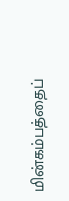மின்கம்பத்தைப்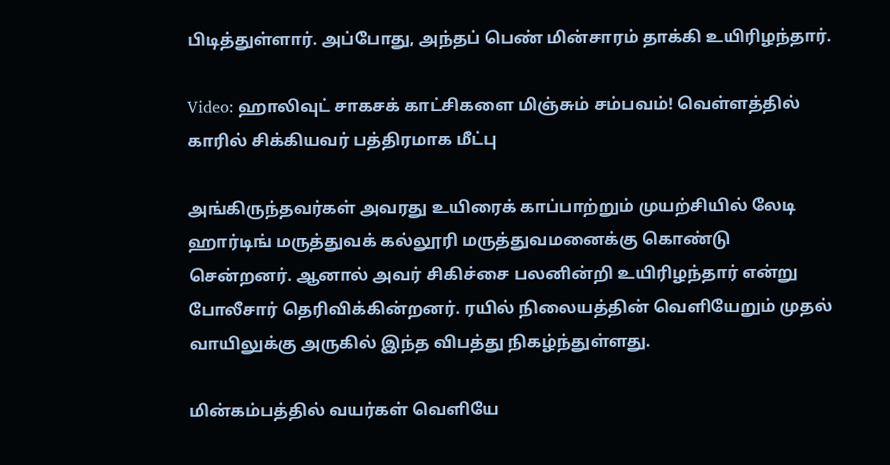பிடித்துள்ளார். அப்போது, அந்தப் பெண் மின்சாரம் தாக்கி உயிரிழந்தார்.

Video: ஹாலிவுட் சாகசக் காட்சிகளை மிஞ்சும் சம்பவம்! வெள்ளத்தில் காரில் சிக்கியவர் பத்திரமாக மீட்பு

அங்கிருந்தவர்கள் அவரது உயிரைக் காப்பாற்றும் முயற்சியில் லேடி ஹார்டிங் மருத்துவக் கல்லூரி மருத்துவமனைக்கு கொண்டு சென்றனர். ஆனால் அவர் சிகிச்சை பலனின்றி உயிரிழந்தார் என்று போலீசார் தெரிவிக்கின்றனர். ரயில் நிலையத்தின் வெளியேறும் முதல் வாயிலுக்கு அருகில் இந்த விபத்து நிகழ்ந்துள்ளது.

மின்கம்பத்தில் வயர்கள் வெளியே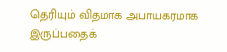தெரியும் விதமாக அபாயகரமாக இருப்பதைக்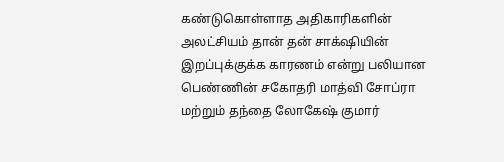கண்டுகொள்ளாத அதிகாரிகளின் அலட்சியம் தான் தன் சாக்‌ஷியின் இறப்புக்குக்க காரணம் என்று பலியான பெண்ணின் சகோதரி மாத்வி சோப்ரா மற்றும் தந்தை லோகேஷ் குமார்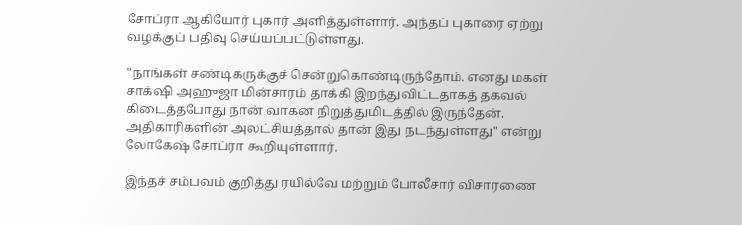சோப்ரா ஆகியோர் புகார் அளித்துள்ளார். அந்தப் புகாரை ஏற்று வழக்குப் பதிவு செய்யப்பட்டுள்ளது.

"நாங்கள் சண்டிகருக்குச் சென்றுகொண்டிருந்தோம். எனது மகள் சாக்‌ஷி அஹுஜா மின்சாரம் தாக்கி இறந்துவிட்டதாகத் தகவல் கிடைத்தபோது நான் வாகன நிறுத்துமிடத்தில் இருந்தேன். அதிகாரிகளின் அலட்சியத்தால் தான் இது நடந்துள்ளது" என்று லோகேஷ் சோப்ரா கூறியுள்ளார்.

இந்தச் சம்பவம் குறித்து ரயில்வே மற்றும் போலீசார் விசாரணை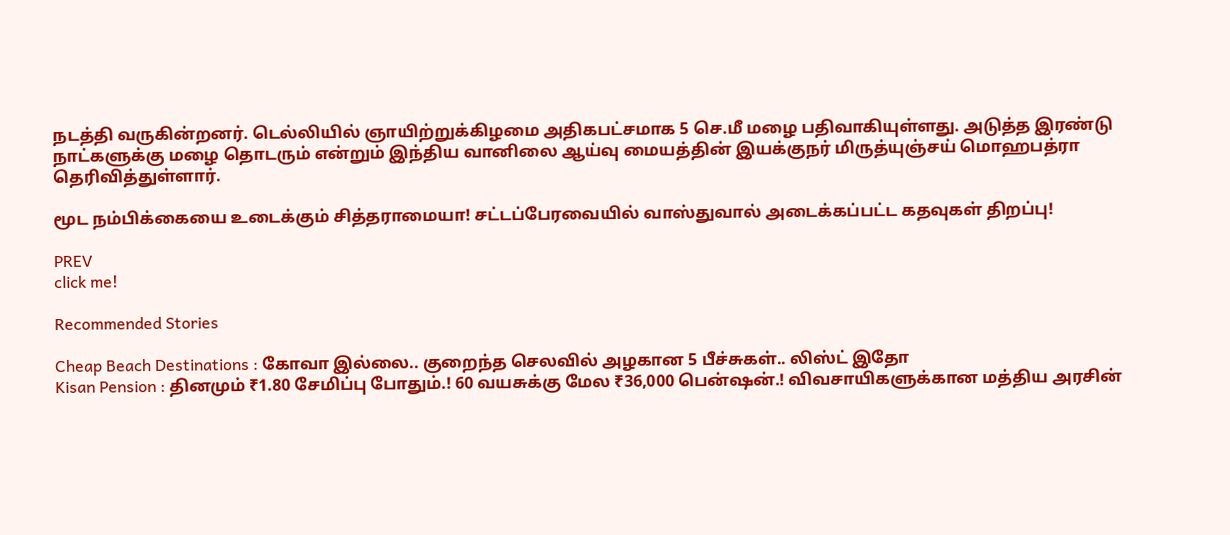நடத்தி வருகின்றனர். டெல்லியில் ஞாயிற்றுக்கிழமை அதிகபட்சமாக 5 செ.மீ மழை பதிவாகியுள்ளது. அடுத்த இரண்டு நாட்களுக்கு மழை தொடரும் என்றும் இந்திய வானிலை ஆய்வு மையத்தின் இயக்குநர் மிருத்யுஞ்சய் மொஹபத்ரா தெரிவித்துள்ளார்.

மூட நம்பிக்கையை உடைக்கும் சித்தராமையா! சட்டப்பேரவையில் வாஸ்துவால் அடைக்கப்பட்ட கதவுகள் திறப்பு!

PREV
click me!

Recommended Stories

Cheap Beach Destinations : கோவா இல்லை.. குறைந்த செலவில் அழகான 5 பீச்சுகள்.. லிஸ்ட் இதோ
Kisan Pension : தினமும் ₹1.80 சேமிப்பு போதும்.! 60 வயசுக்கு மேல ₹36,000 பென்ஷன்.! விவசாயிகளுக்கான மத்திய அரசின்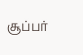சூப்பர்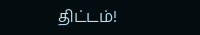திட்டம்!